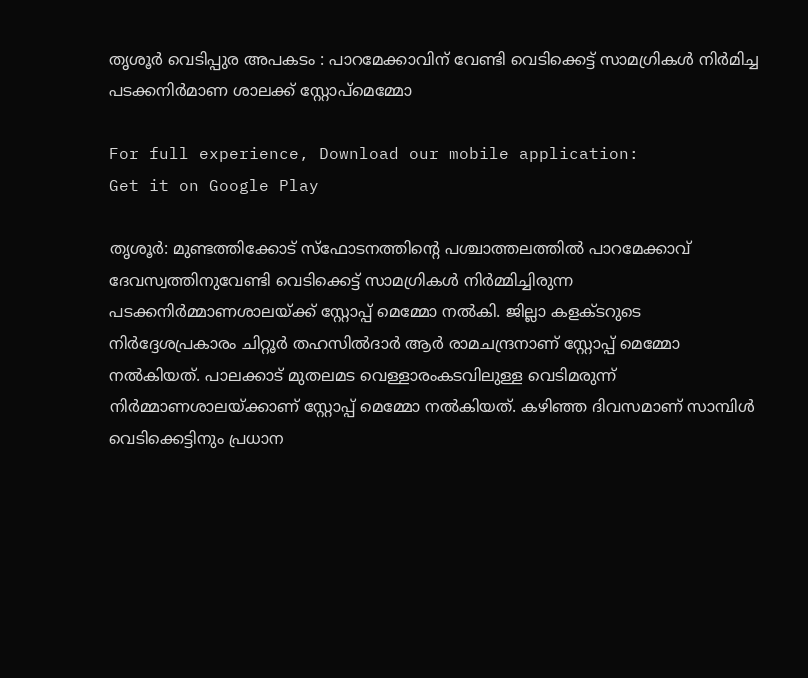തൃശൂർ വെടിപ്പുര അപകടം : പാറമേക്കാവിന് വേണ്ടി വെടിക്കെട്ട് സാമഗ്രികൾ നിർമിച്ച പടക്കനിർമാണ ശാലക്ക് സ്റ്റോപ്മെമ്മോ

For full experience, Download our mobile application:
Get it on Google Play

തൃശൂര്‍: മുണ്ടത്തിക്കോട് സ്ഫോടനത്തിന്റെ പശ്ചാത്തലത്തില്‍ പാറമേക്കാവ് ദേവസ്വത്തിനുവേണ്ടി വെടിക്കെട്ട് സാമഗ്രികള്‍ നിര്‍മ്മിച്ചിരുന്ന പടക്കനിര്‍മ്മാണശാലയ്ക്ക് സ്റ്റോപ്പ് മെമ്മോ നല്‍കി. ജില്ലാ കളക്ടറുടെ നിര്‍ദ്ദേശപ്രകാരം ചിറ്റൂര്‍ തഹസില്‍ദാര്‍ ആര്‍ രാമചന്ദ്രനാണ് സ്റ്റോപ്പ് മെമ്മോ നല്‍കിയത്. പാലക്കാട് മുതലമട വെള്ളാരംകടവിലുള്ള വെടിമരുന്ന് നിര്‍മ്മാണശാലയ്ക്കാണ് സ്റ്റോപ്പ് മെമ്മോ നല്‍കിയത്. കഴിഞ്ഞ ദിവസമാണ് സാമ്പിള്‍ വെടിക്കെട്ടിനും പ്രധാന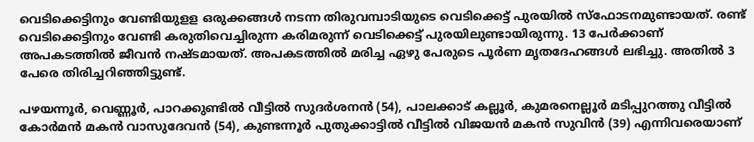വെടിക്കെട്ടിനും വേണ്ടിയുളള ഒരുക്കങ്ങള്‍ നടന്ന തിരുവമ്പാടിയുടെ വെടിക്കെട്ട് പുരയില്‍ സ്‌ഫോടനമുണ്ടായത്. രണ്ട് വെടിക്കെട്ടിനും വേണ്ടി കരുതിവെച്ചിരുന്ന കരിമരുന്ന് വെടിക്കെട്ട് പുരയിലുണ്ടായിരുന്നു. 13 പേര്‍ക്കാണ് അപകടത്തില്‍ ജീവന്‍ നഷ്ടമായത്. അപകടത്തില്‍ മരിച്ച ഏഴു പേരുടെ പൂര്‍ണ മൃതദേഹങ്ങള്‍ ലഭിച്ചു. അതില്‍ 3 പേരെ തിരിച്ചറിഞ്ഞിട്ടുണ്ട്.

പഴയന്നൂര്‍, വെണ്ണൂര്‍, പാറക്കുണ്ടില്‍ വീട്ടില്‍ സുദര്‍ശനന്‍ (54), പാലക്കാട് കല്ലൂര്‍, കുമരനെല്ലൂര്‍ മടിപ്പുറത്തു വീട്ടില്‍ കോര്‍മന്‍ മകന്‍ വാസുദേവന്‍ (54), കുണ്ടന്നൂര്‍ പുതുക്കാട്ടില്‍ വീട്ടില്‍ വിജയന്‍ മകന്‍ സുവിന്‍ (39) എന്നിവരെയാണ്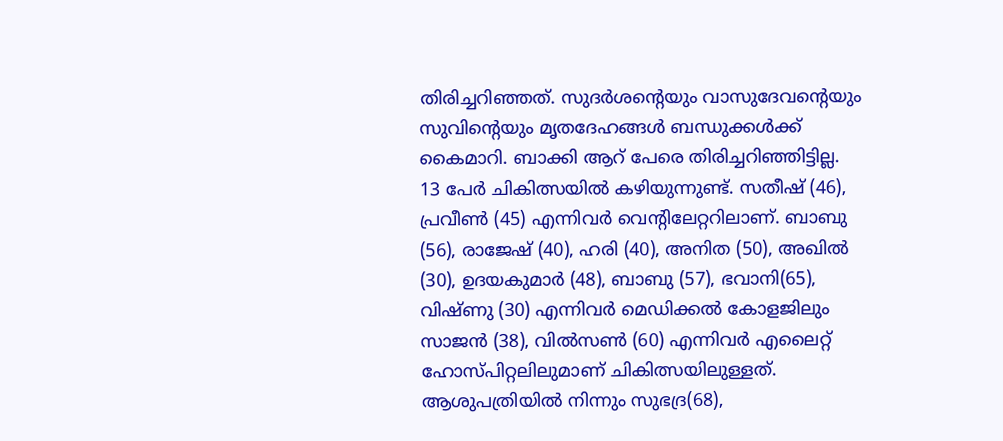തിരിച്ചറിഞ്ഞത്. സുദര്‍ശന്റെയും വാസുദേവന്റെയും സുവിന്റെയും മൃതദേഹങ്ങള്‍ ബന്ധുക്കള്‍ക്ക് കൈമാറി. ബാക്കി ആറ് പേരെ തിരിച്ചറിഞ്ഞിട്ടില്ല. 13 പേര്‍ ചികിത്സയില്‍ കഴിയുന്നുണ്ട്. സതീഷ് (46), പ്രവീണ്‍ (45) എന്നിവര്‍ വെന്റിലേറ്ററിലാണ്. ബാബു (56), രാജേഷ് (40), ഹരി (40), അനിത (50), അഖില്‍ (30), ഉദയകുമാര്‍ (48), ബാബു (57), ഭവാനി(65), വിഷ്ണു (30) എന്നിവര്‍ മെഡിക്കല്‍ കോളജിലും സാജന്‍ (38), വില്‍സണ്‍ (60) എന്നിവര്‍ എലൈറ്റ് ഹോസ്പിറ്റലിലുമാണ് ചികിത്സയിലുള്ളത്. ആശുപത്രിയില്‍ നിന്നും സുഭദ്ര(68),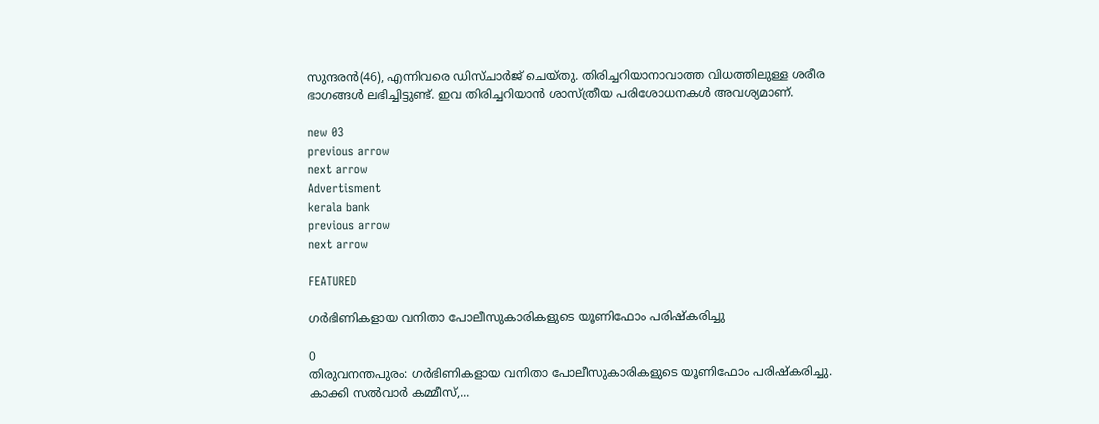സുന്ദരന്‍(46), എന്നിവരെ ഡിസ്ചാര്‍ജ് ചെയ്തു. തിരിച്ചറിയാനാവാത്ത വിധത്തിലുള്ള ശരീര ഭാഗങ്ങള്‍ ലഭിച്ചിട്ടുണ്ട്. ഇവ തിരിച്ചറിയാന്‍ ശാസ്ത്രീയ പരിശോധനകള്‍ അവശ്യമാണ്.

new 03
previous arrow
next arrow
Advertisment
kerala bank
previous arrow
next arrow

FEATURED

ഗര്‍ഭിണികളായ വനിതാ പോലീസുകാരികളുടെ യൂണിഫോം പരിഷ്‌കരിച്ചു

0
തിരുവനന്തപുരം: ഗര്‍ഭിണികളായ വനിതാ പോലീസുകാരികളുടെ യൂണിഫോം പരിഷ്‌കരിച്ചു. കാക്കി സല്‍വാര്‍ കമ്മീസ്,...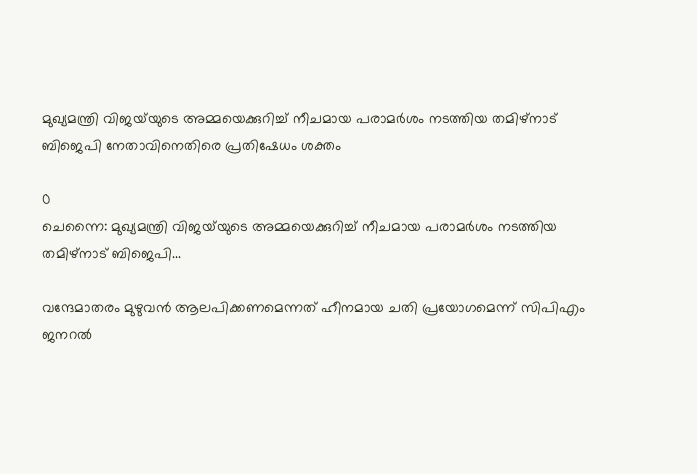മുഖ്യമന്ത്രി വിജയ്‌യുടെ അമ്മയെക്കുറിച്ച് നീചമായ പരാമർശം നടത്തിയ തമിഴ്‌നാട് ബിജെപി നേതാവിനെതിരെ പ്രതിഷേധം ശക്തം

0
ചെന്നൈ: മുഖ്യമന്ത്രി വിജയ്‌യുടെ അമ്മയെക്കുറിച്ച് നീചമായ പരാമർശം നടത്തിയ തമിഴ്‌നാട് ബിജെപി...

വന്ദേമാതരം മുഴുവൻ ആലപിക്കണമെന്നത് ഹീനമായ ചതി പ്രയോഗമെന്ന് സിപിഎം ജനറൽ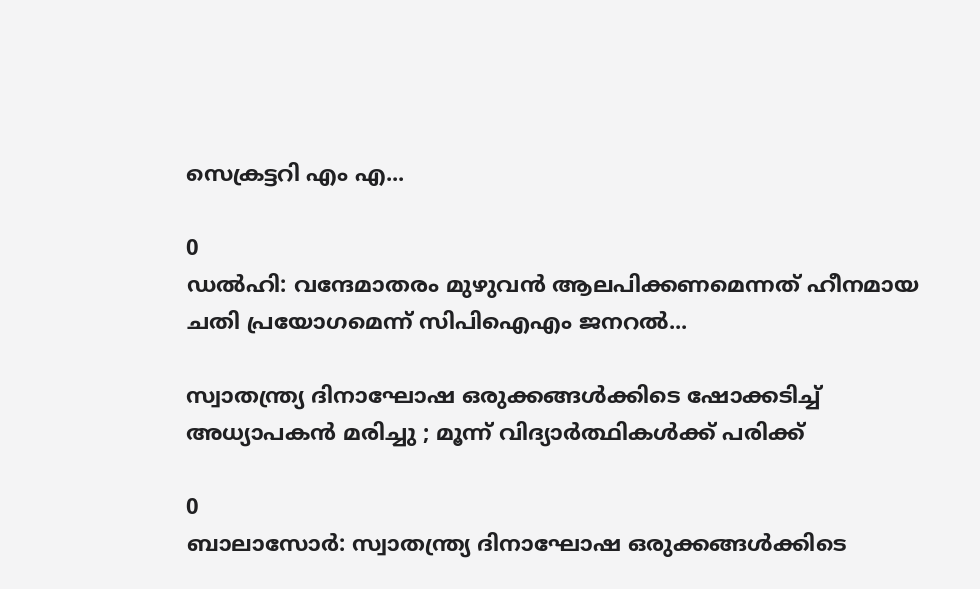സെക്രട്ടറി എം എ...

0
ഡൽ‌ഹി: വന്ദേമാതരം മുഴുവൻ ആലപിക്കണമെന്നത് ഹീനമായ ചതി പ്രയോഗമെന്ന് സിപിഐഎം ജനറൽ...

സ്വാതന്ത്ര്യ ദിനാഘോഷ ഒരുക്കങ്ങൾക്കിടെ ഷോക്കടിച്ച് അധ്യാപകൻ മരിച്ചു ; മൂന്ന് വിദ്യാർത്ഥികൾക്ക് പരിക്ക്

0
ബാലാസോർ: സ്വാതന്ത്ര്യ ദിനാഘോഷ ഒരുക്കങ്ങൾക്കിടെ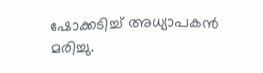ഷോക്കടിച്ച് അധ്യാപകൻ മരിച്ചു.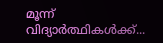മൂന്ന് വിദ്യാർത്ഥികൾക്ക്...